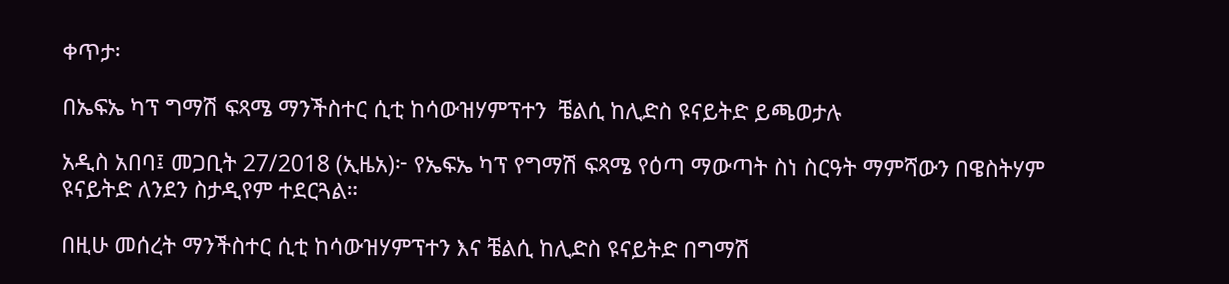ቀጥታ፡

በኤፍኤ ካፕ ግማሽ ፍጻሜ ማንችስተር ሲቲ ከሳውዝሃምፕተን  ቼልሲ ከሊድስ ዩናይትድ ይጫወታሉ

አዲስ አበባ፤ መጋቢት 27/2018 (ኢዜአ)፦ የኤፍኤ ካፕ የግማሽ ፍጻሜ የዕጣ ማውጣት ስነ ስርዓት ማምሻውን በዌስትሃም ዩናይትድ ለንደን ስታዲየም ተደርጓል።

በዚሁ መሰረት ማንችስተር ሲቲ ከሳውዝሃምፕተን እና ቼልሲ ከሊድስ ዩናይትድ በግማሽ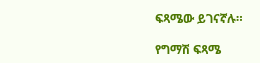ፍጻሜው ይገናኛሉ።

የግማሽ ፍጻሜ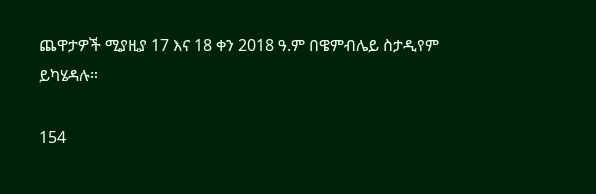ጨዋታዎች ሚያዚያ 17 እና 18 ቀን 2018 ዓ.ም በዌምብሌይ ስታዲየም ይካሄዳሉ።

154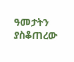ዓመታትን ያስቆጠረው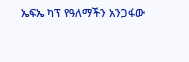ኤፍኤ ካፕ የዓለማችን አንጋፋው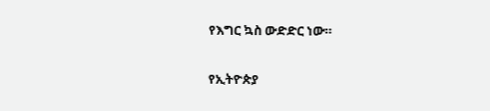የእግር ኳስ ውድድር ነው።

የኢትዮጵያ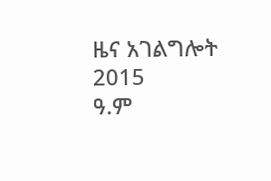ዜና አገልግሎት
2015
ዓ.ም